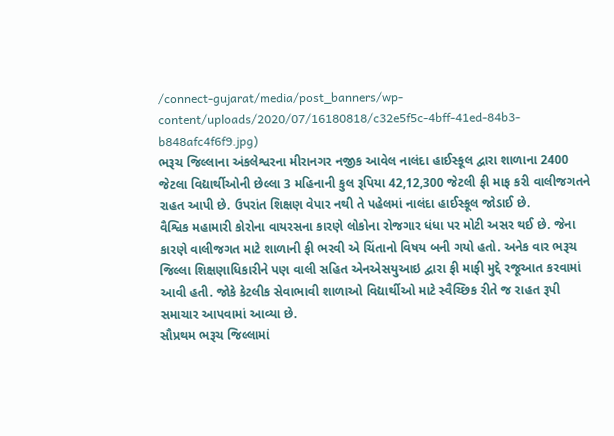/connect-gujarat/media/post_banners/wp-content/uploads/2020/07/16180818/c32e5f5c-4bff-41ed-84b3-b848afc4f6f9.jpg)
ભરૂચ જિલ્લાના અંકલેશ્વરના મીરાનગર નજીક આવેલ નાલંદા હાઈસ્કૂલ દ્વારા શાળાના 2400 જેટલા વિદ્યાર્થીઓની છેલ્લા 3 મહિનાની કુલ રૂપિયા 42,12,300 જેટલી ફી માફ કરી વાલીજગતને રાહત આપી છે. ઉપરાંત શિક્ષણ વેપાર નથી તે પહેલમાં નાલંદા હાઈસ્કૂલ જોડાઈ છે.
વૈશ્વિક મહામારી કોરોના વાયરસના કારણે લોકોના રોજગાર ધંધા પર મોટી અસર થઈ છે. જેના કારણે વાલીજગત માટે શાળાની ફી ભરવી એ ચિંતાનો વિષય બની ગયો હતો. અનેક વાર ભરૂચ જિલ્લા શિક્ષણાધિકારીને પણ વાલી સહિત એનએસયુઆઇ દ્વારા ફી માફી મુદ્દે રજૂઆત કરવામાં આવી હતી. જોકે કેટલીક સેવાભાવી શાળાઓ વિદ્યાર્થીઓ માટે સ્વૈચ્છિક રીતે જ રાહત રૂપી સમાચાર આપવામાં આવ્યા છે.
સૌપ્રથમ ભરૂચ જિલ્લામાં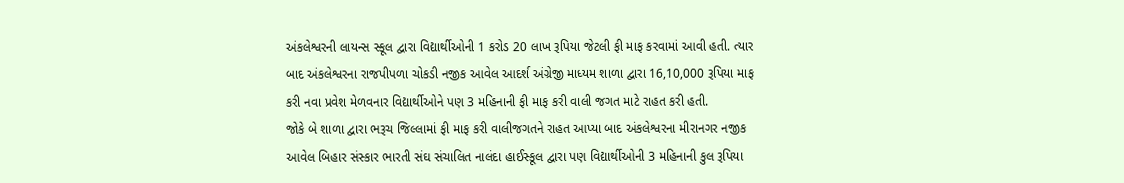અંકલેશ્વરની લાયન્સ સ્કૂલ દ્વારા વિદ્યાર્થીઓની 1 કરોડ 20 લાખ રૂપિયા જેટલી ફી માફ કરવામાં આવી હતી. ત્યાર બાદ અંકલેશ્વરના રાજપીપળા ચોકડી નજીક આવેલ આદર્શ અંગ્રેજી માધ્યમ શાળા દ્વારા 16,10,000 રૂપિયા માફ કરી નવા પ્રવેશ મેળવનાર વિદ્યાર્થીઓને પણ 3 મહિનાની ફી માફ કરી વાલી જગત માટે રાહત કરી હતી.
જોકે બે શાળા દ્વારા ભરૂચ જિલ્લામાં ફી માફ કરી વાલીજગતને રાહત આપ્યા બાદ અંકલેશ્વરના મીરાનગર નજીક આવેલ બિહાર સંસ્કાર ભારતી સંઘ સંચાલિત નાલંદા હાઈસ્કૂલ દ્વારા પણ વિદ્યાર્થીઓની 3 મહિનાની કુલ રૂપિયા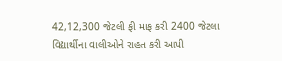42,12,300 જેટલી ફી માફ કરી 2400 જેટલા વિદ્યાર્થીના વાલીઓને રાહત કરી આપી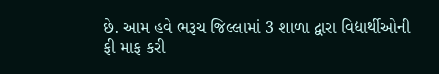છે. આમ હવે ભરૂચ જિલ્લામાં 3 શાળા દ્વારા વિદ્યાર્થીઓની ફી માફ કરી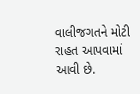વાલીજગતને મોટી રાહત આપવામાં આવી છે.